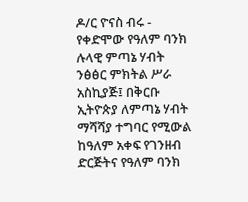ዶ/ር ዮናስ ብሩ - የቀድሞው የዓለም ባንክ ሉላዊ ምጣኔ ሃብት ንፅፅር ምክትል ሥራ አስኪያጅ፤ በቅርቡ ኢትዮጵያ ለምጣኔ ሃብት ማሻሻያ ተግባር የሚውል ከዓለም አቀፍ የገንዘብ ድርጅትና የዓለም ባንክ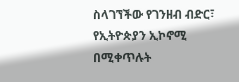ስላገኘችው የገንዘብ ብድር፣ የኢትዮጵያን ኢኮኖሚ በሚቀጥሉት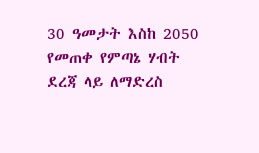30 ዓመታት እስከ 2050 የመጠቀ የምጣኔ ሃብት ደረጃ ላይ ለማድረስ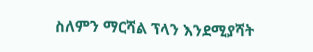ስለምን ማርሻል ፕላን እንደሚያሻት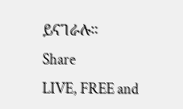ይናገራሉ።
Share
LIVE, FREE and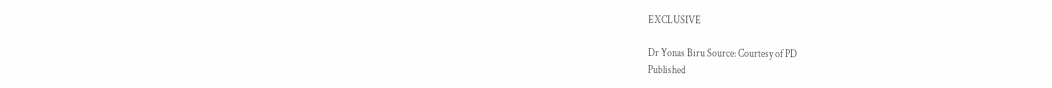EXCLUSIVE

Dr Yonas Biru Source: Courtesy of PD
Published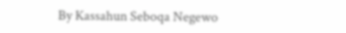By Kassahun Seboqa Negewo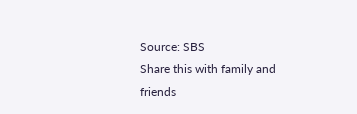Source: SBS
Share this with family and friends